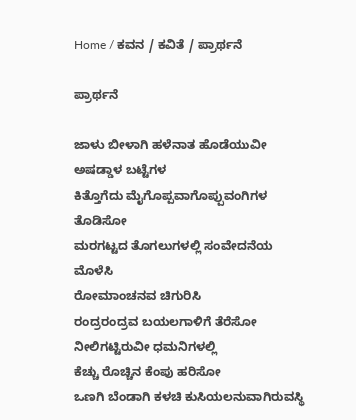Home / ಕವನ / ಕವಿತೆ / ಪ್ರಾರ್ಥನೆ

ಪ್ರಾರ್ಥನೆ

ಜಾಳು ಬೀಳಾಗಿ ಹಳೆನಾತ ಹೊಡೆಯುವೀ ಅಷಡ್ಡಾಳ ಬಟ್ಟೆಗಳ
ಕಿತ್ತೊಗೆದು ಮೈಗೊಪ್ಪವಾಗೊಪ್ಪುವಂಗಿಗಳ ತೊಡಿಸೋ
ಮರಗಟ್ಟದ ತೊಗಲುಗಳಲ್ಲಿ ಸಂವೇದನೆಯ ಮೊಳೆಸಿ
ರೋಮಾಂಚನವ ಚಿಗುರಿಸಿ
ರಂದ್ರರಂದ್ರವ ಬಯಲಗಾಳಿಗೆ ತೆರೆಸೋ
ನೀಲಿಗಟ್ಟಿರುವೀ ಧಮನಿಗಳಲ್ಲಿ
ಕೆಚ್ಚು ರೊಚ್ಚಿನ ಕೆಂಪು ಹರಿಸೋ
ಒಣಗಿ ಬೆಂಡಾಗಿ ಕಳಚಿ ಕುಸಿಯಲನುವಾಗಿರುವಸ್ಥಿ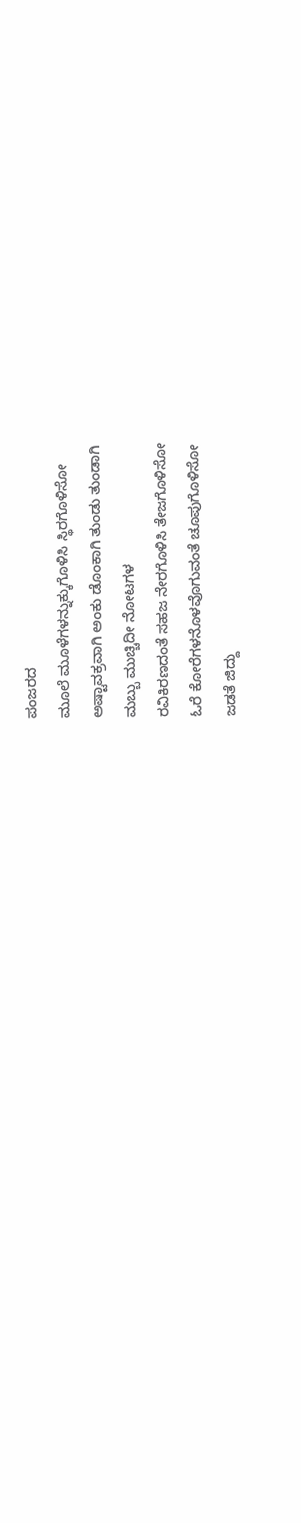ಪಂಜರದ
ಮೂಲೆ ಮೂಳೆಗಳನ್ನುಕ್ಕುಗೊಳಿಸಿ ಸ್ಥಿರಗೊಳಿಸೋ
ಅಷ್ಟಾವಕ್ರವಾಗಿ ಅಂಕು ಡೊಂಕಾಗಿ ತುಂಡು ತುಂಡಾಗಿ
ಮಬ್ಬು ಮುಚ್ಚಿದೀ ನೋಟಗಳ
ರವಿಕಿರಣದಂತೆ ಸಹಜ ನೇರಗೊಳಿಸಿ ತೇಜಗೊಳಿಸೋ
ಓರೆ ಕೋರೆಗಳನೊಳವೊಗುವಂತೆ ಚೂಪುಗೊಳಿಸೋ
ಜಡತೆ ಜಿದ್ದು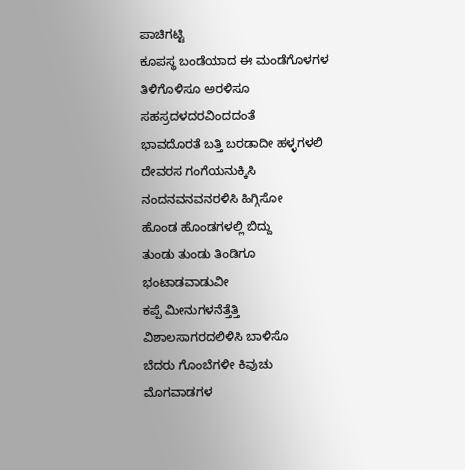ಪಾಚಿಗಟ್ಟಿ
ಕೂಪಸ್ಥ ಬಂಡೆಯಾದ ಈ ಮಂಡೆಗೊಳಗಳ
ತಿಳಿಗೊಳಿಸೂ ಅರಳಿಸೂ ಸಹಸ್ರದಳದರವಿಂದದಂತೆ
ಭಾವದೊರತೆ ಬತ್ತಿ ಬರಡಾದೀ ಹಳ್ಳಗಳಲಿ
ದೇವರಸ ಗಂಗೆಯನುಕ್ಕಿಸಿ
ನಂದನವನವನರಳಿಸಿ ಹಿಗ್ಗಿಸೋ
ಹೊಂಡ ಹೊಂಡಗಳಲ್ಲಿ ಬಿದ್ದು
ತುಂಡು ತುಂಡು ತಿಂಡಿಗೂ ಭಂಟಾಡವಾಡುವೀ
ಕಪ್ಪೆ ಮೀನುಗಳನೆತ್ತೆತ್ತಿ
ವಿಶಾಲಸಾಗರದಲಿಳಿಸಿ ಬಾಳಿಸೊ
ಬೆದರು ಗೊಂಬೆಗಳೀ ಕಿವುಚು ಮೊಗವಾಡಗಳ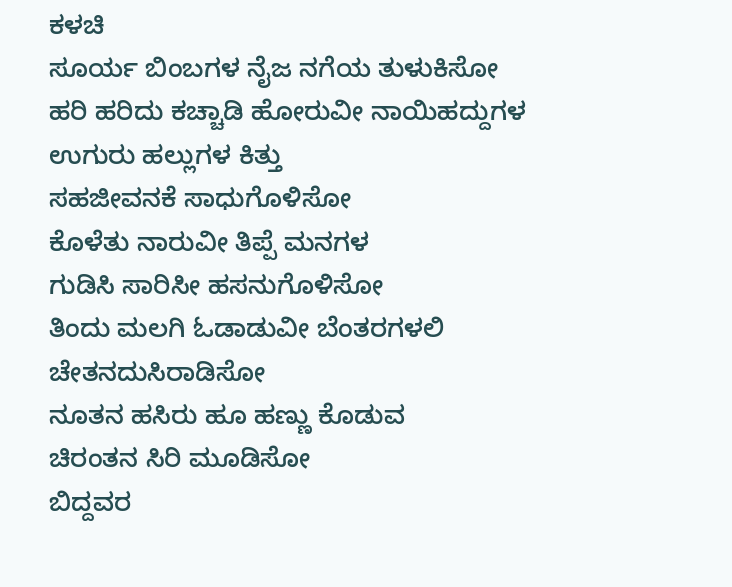ಕಳಚಿ
ಸೂರ್ಯ ಬಿಂಬಗಳ ನೈಜ ನಗೆಯ ತುಳುಕಿಸೋ
ಹರಿ ಹರಿದು ಕಚ್ಚಾಡಿ ಹೋರುವೀ ನಾಯಿಹದ್ದುಗಳ
ಉಗುರು ಹಲ್ಲುಗಳ ಕಿತ್ತು
ಸಹಜೀವನಕೆ ಸಾಧುಗೊಳಿಸೋ
ಕೊಳೆತು ನಾರುವೀ ತಿಪ್ಪೆ ಮನಗಳ
ಗುಡಿಸಿ ಸಾರಿಸೀ ಹಸನುಗೊಳಿಸೋ
ತಿಂದು ಮಲಗಿ ಓಡಾಡುವೀ ಬೆಂತರಗಳಲಿ
ಚೇತನದುಸಿರಾಡಿಸೋ
ನೂತನ ಹಸಿರು ಹೂ ಹಣ್ಣು ಕೊಡುವ
ಚಿರಂತನ ಸಿರಿ ಮೂಡಿಸೋ
ಬಿದ್ದವರ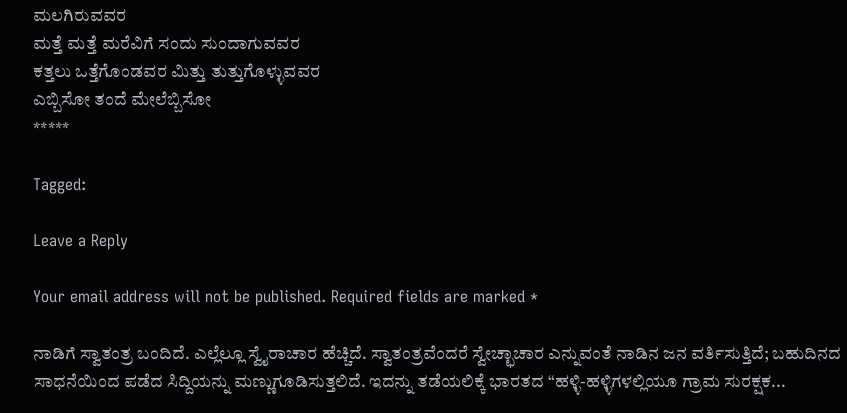ಮಲಗಿರುವವರ
ಮತ್ತೆ ಮತ್ತೆ ಮರೆವಿಗೆ ಸಂದು ಸುಂದಾಗುವವರ
ಕತ್ತಲು ಒತ್ತೆಗೊಂಡವರ ಮಿತ್ತು ತುತ್ತುಗೊಳ್ಳುವವರ
ಎಬ್ಬಿಸೋ ತಂದೆ ಮೇಲೆಬ್ಬಿಸೋ
*****

Tagged:

Leave a Reply

Your email address will not be published. Required fields are marked *

ನಾಡಿಗೆ ಸ್ವಾತಂತ್ರ ಬಂದಿದೆ. ಎಲ್ಲೆಲ್ಲೂ ಸ್ವೈರಾಚಾರ ಹೆಚ್ಚಿದೆ. ಸ್ವಾತಂತ್ರವೆಂದರೆ ಸ್ವೇಚ್ಛಾಚಾರ ಎನ್ನುವಂತೆ ನಾಡಿನ ಜನ ವರ್ತಿಸುತ್ತಿದೆ; ಬಹುದಿನದ ಸಾಧನೆಯಿಂದ ಪಡೆದ ಸಿದ್ದಿಯನ್ನು ಮಣ್ಣುಗೂಡಿಸುತ್ತಲಿದೆ. ಇದನ್ನು ತಡೆಯಲಿಕ್ಕೆ ಭಾರತದ “ಹಳ್ಳಿ-ಹಳ್ಳಿಗಳಲ್ಲಿಯೂ ಗ್ರಾಮ ಸುರಕ್ಷಕ...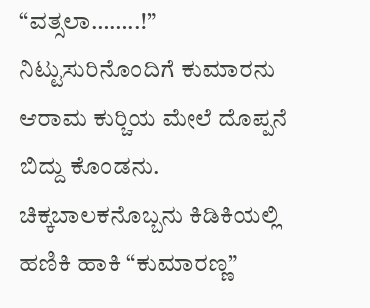“ವತ್ಸಲಾ……..!” ನಿಟ್ಟುಸುರಿನೊಂದಿಗೆ ಕುಮಾರನು ಆರಾಮ ಕುರ್‍ಚಿಯ ಮೇಲೆ ದೊಪ್ಪನೆ ಬಿದ್ದು ಕೊಂಡನು. ಚಿಕ್ಕಬಾಲಕನೊಬ್ಬನು ಕಿಡಿಕಿಯಲ್ಲಿ ಹಣಿಕಿ ಹಾಕಿ “ಕುಮಾರಣ್ಣ”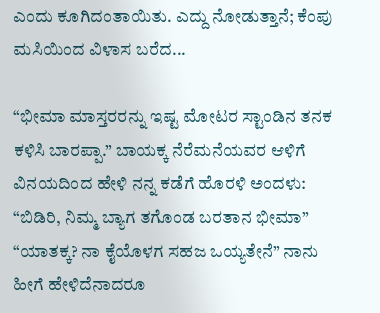ಎಂದು ಕೂಗಿದಂತಾಯಿತು. ಎದ್ದು ನೋಡುತ್ತಾನೆ; ಕೆಂಪು ಮಸಿಯಿಂದ ವಿಳಾಸ ಬರೆದ...

“ಭೀಮಾ ಮಾಸ್ತರರನ್ನು ಇಷ್ಟ ಮೋಟರ ಸ್ಟಾಂಡಿನ ತನಕ ಕಳಿಸಿ ಬಾರಪ್ಪಾ.” ಬಾಯಕ್ಕ ನೆರೆಮನೆಯವರ ಆಳಿಗೆ ವಿನಯದಿಂದ ಹೇಳಿ ನನ್ನ ಕಡೆಗೆ ಹೊರಳಿ ಅಂದಳು: “ಬಿಡಿರಿ, ನಿಮ್ಮ ಬ್ಯಾಗ ತಗೊಂಡ ಬರತಾನ ಭೀಮಾ” “ಯಾತಕ್ಕ? ನಾ ಕೈಯೊಳಗ ಸಹಜ ಒಯ್ಯತೇನೆ” ನಾನು ಹೀಗೆ ಹೇಳಿದೆನಾದರೂ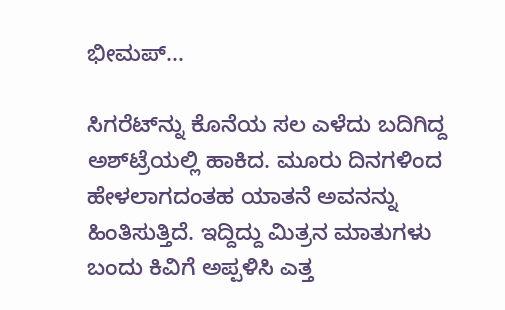ಭೀಮಪ್...

ಸಿಗರೆಟ್‌ನ್ನು ಕೊನೆಯ ಸಲ ಎಳೆದು ಬದಿಗಿದ್ದ ಅಶ್‌ಟ್ರೆಯಲ್ಲಿ ಹಾಕಿದ. ಮೂರು ದಿನಗಳಿಂದ ಹೇಳಲಾಗದಂತಹ ಯಾತನೆ ಅವನನ್ನು ಹಿಂತಿಸುತ್ತಿದೆ. ಇದ್ದಿದ್ದು ಮಿತ್ರನ ಮಾತುಗಳು ಬಂದು ಕಿವಿಗೆ ಅಪ್ಪಳಿಸಿ ಎತ್ತ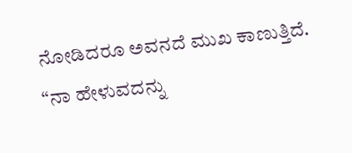ನೋಡಿದರೂ ಅವನದೆ ಮುಖ ಕಾಣುತ್ತಿದೆ. “ನಾ ಹೇಳುವದನ್ನು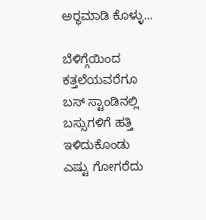ಅರ್‍ಥಮಾಡಿ ಕೊಳ್ಳು...

ಬೆಳಿಗ್ಗೆಯಿಂದ ಕತ್ತಲೆಯವರೆಗೂ ಬಸ್ ಸ್ಟಾಂಡಿನಲ್ಲಿ ಬಸ್ಸುಗಳಿಗೆ ಹತ್ತಿ ಇಳಿದುಕೊಂಡು ಎಷ್ಟು ಗೋಗರೆದು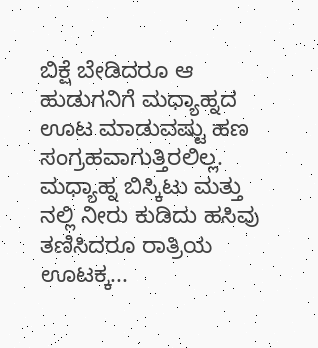ಬಿಕ್ಷೆ ಬೇಡಿದರೂ ಆ ಹುಡುಗನಿಗೆ ಮಧ್ಯಾಹ್ನದ ಊಟ ಮಾಡುವಷ್ಟು ಹಣ ಸಂಗ್ರಹವಾಗುತ್ತಿರಲಿಲ್ಲ. ಮಧ್ಯಾಹ್ನ ಬಿಸ್ಕಿಟು ಮತ್ತು ನಲ್ಲಿ ನೀರು ಕುಡಿದು ಹಸಿವು ತಣಿಸಿದರೂ ರಾತ್ರಿಯ ಊಟಕ್ಕ...